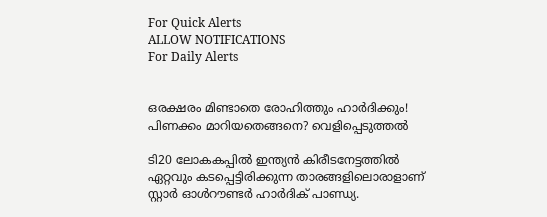For Quick Alerts
ALLOW NOTIFICATIONS
For Daily Alerts


ഒരക്ഷരം മിണ്ടാതെ രോഹിത്തും ഹാര്‍ദിക്കും! പിണക്കം മാറിയതെങ്ങനെ? വെളിപ്പെടുത്തല്‍

ടി20 ലോകകപ്പില്‍ ഇന്ത്യന്‍ കിരീടനേട്ടത്തില്‍ ഏറ്റവും കടപ്പെട്ടിരിക്കുന്ന താരങ്ങളിലൊരാളാണ് സ്റ്റാര്‍ ഓള്‍റൗണ്ടര്‍ ഹാര്‍ദിക് പാണ്ഡ്യ.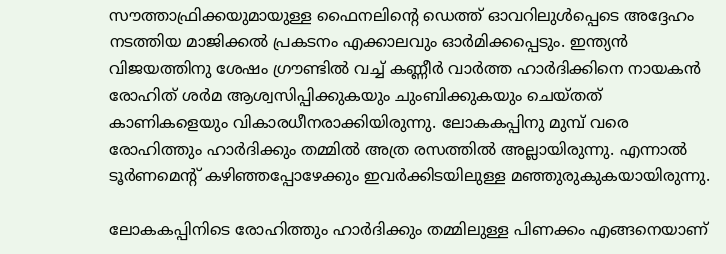സൗത്താഫ്രിക്കയുമായുള്ള ഫൈനലിന്റെ ഡെത്ത് ഓവറിലുള്‍പ്പെടെ അദ്ദേഹം നടത്തിയ മാജിക്കല്‍ പ്രകടനം എക്കാലവും ഓര്‍മിക്കപ്പെടും. ഇന്ത്യന്‍ വിജയത്തിനു ശേഷം ഗ്രൗണ്ടില്‍ വച്ച് കണ്ണീര്‍ വാര്‍ത്ത ഹാര്‍ദിക്കിനെ നായകന്‍ രോഹിത് ശര്‍മ ആശ്വസിപ്പിക്കുകയും ചുംബിക്കുകയും ചെയ്തത് കാണികളെയും വികാരധീനരാക്കിയിരുന്നു. ലോകകപ്പിനു മുമ്പ് വരെ രോഹിത്തും ഹാര്‍ദിക്കും തമ്മില്‍ അത്ര രസത്തില്‍ അല്ലായിരുന്നു. എന്നാല്‍ ടൂര്‍ണമെന്‍റ് കഴിഞ്ഞപ്പോഴേക്കും ഇവര്‍ക്കിടയിലുള്ള മഞ്ഞുരുകുകയായിരുന്നു.

ലോകകപ്പിനിടെ രോഹിത്തും ഹാര്‍ദിക്കും തമ്മിലുള്ള പിണക്കം എങ്ങനെയാണ്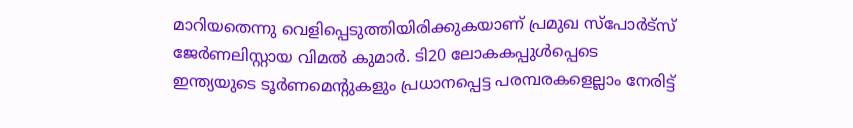മാറിയതെന്നു വെളിപ്പെടുത്തിയിരിക്കുകയാണ് പ്രമുഖ സ്‌പോര്‍ട്‌സ് ജേര്‍ണലിസ്റ്റായ വിമല്‍ കുമാര്‍. ടി20 ലോകകപ്പുള്‍പ്പെടെ ഇന്ത്യയുടെ ടൂര്‍ണമെന്റുകളും പ്രധാനപ്പെട്ട പരമ്പരകളെല്ലാം നേരിട്ട്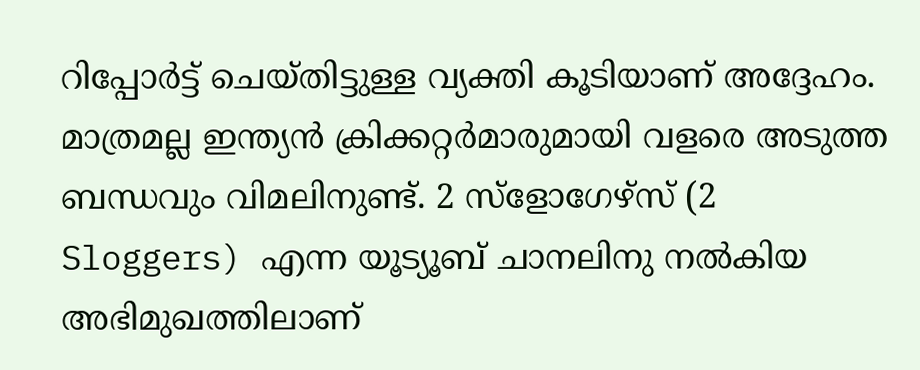റിപ്പോര്‍ട്ട് ചെയ്തിട്ടുള്ള വ്യക്തി കൂടിയാണ് അദ്ദേഹം. മാത്രമല്ല ഇന്ത്യന്‍ ക്രിക്കറ്റര്‍മാരുമായി വളരെ അടുത്ത ബന്ധവും വിമലിനുണ്ട്. 2 സ്‌ളോഗേഴ്‌സ് (2 Sloggers) എന്ന യൂട്യൂബ് ചാനലിനു നല്‍കിയ അഭിമുഖത്തിലാണ്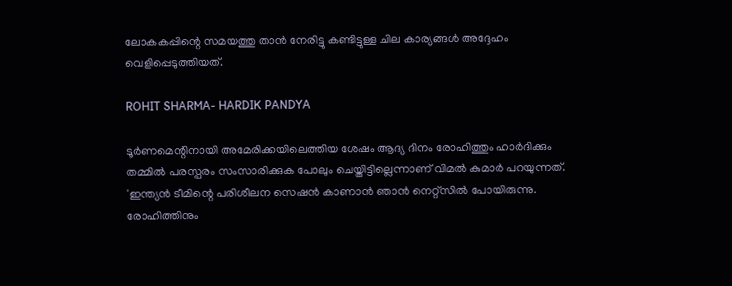ലോകകപ്പിന്റെ സമയത്തു താന്‍ നേരിട്ടു കണ്ടിട്ടുള്ള ചില കാര്യങ്ങള്‍ അദ്ദേഹം വെളിപ്പെടുത്തിയത്.

ROHIT SHARMA- HARDIK PANDYA

ടൂര്‍ണമെന്റിനായി അമേരിക്കയിലെത്തിയ ശേഷം ആദ്യ ദിനം രോഹിത്തും ഹാര്‍ദിക്കും തമ്മില്‍ പരസ്പരം സംസാരിക്കുക പോലും ചെയ്തിട്ടില്ലെന്നാണ് വിമല്‍ കുമാര്‍ പറയുന്നത്. 'ഇന്ത്യന്‍ ടീമിന്റെ പരിശീലന സെഷന്‍ കാണാന്‍ ഞാന്‍ നെറ്റ്‌സില്‍ പോയിരുന്നു. രോഹിത്തിനും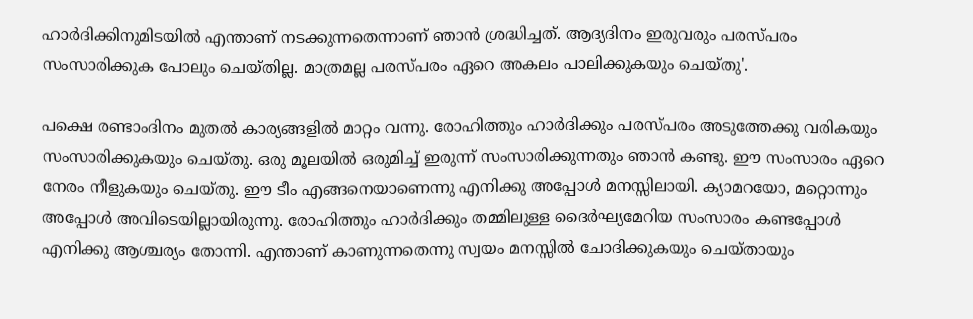ഹാര്‍ദിക്കിനുമിടയില്‍ എന്താണ് നടക്കുന്നതെന്നാണ് ഞാന്‍ ശ്രദ്ധിച്ചത്. ആദ്യദിനം ഇരുവരും പരസ്പരം സംസാരിക്കുക പോലും ചെയ്തില്ല. മാത്രമല്ല പരസ്പരം ഏറെ അകലം പാലിക്കുകയും ചെയ്തു'.

പക്ഷെ രണ്ടാംദിനം മുതല്‍ കാര്യങ്ങളില്‍ മാറ്റം വന്നു. രോഹിത്തും ഹാര്‍ദിക്കും പരസ്പരം അടുത്തേക്കു വരികയും സംസാരിക്കുകയും ചെയ്തു. ഒരു മൂലയില്‍ ഒരുമിച്ച് ഇരുന്ന് സംസാരിക്കുന്നതും ഞാന്‍ കണ്ടു. ഈ സംസാരം ഏറെ നേരം നീളുകയും ചെയ്തു. ഈ ടീം എങ്ങനെയാണെന്നു എനിക്കു അപ്പോള്‍ മനസ്സിലായി. ക്യാമറയോ, മറ്റൊന്നും അപ്പോള്‍ അവിടെയില്ലായിരുന്നു. രോഹിത്തും ഹാര്‍ദിക്കും തമ്മിലുള്ള ദൈര്‍ഘ്യമേറിയ സംസാരം കണ്ടപ്പോള്‍ എനിക്കു ആശ്ചര്യം തോന്നി. എന്താണ് കാണുന്നതെന്നു സ്വയം മനസ്സില്‍ ചോദിക്കുകയും ചെയ്തായും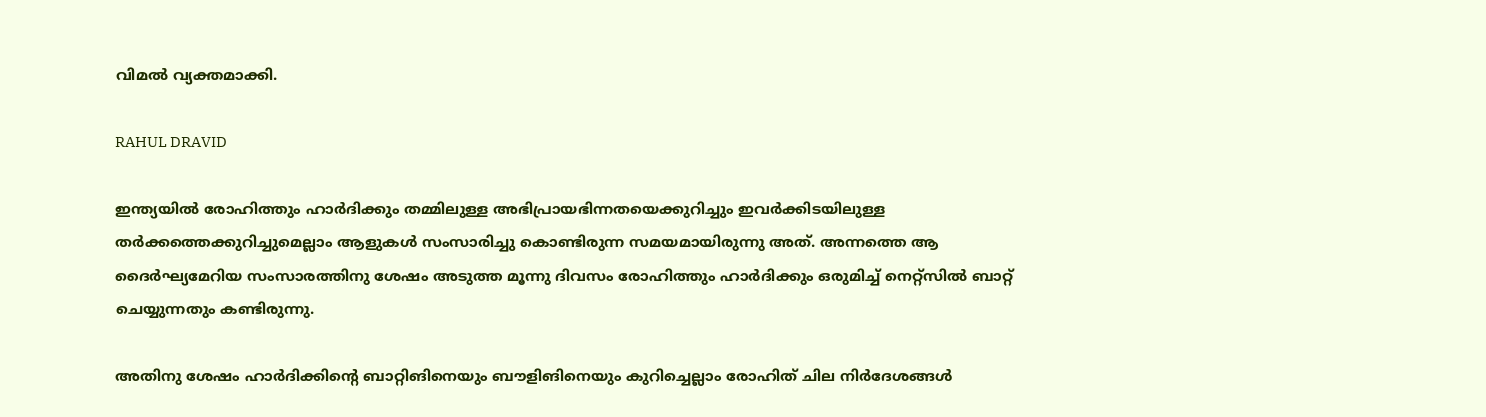വിമല്‍ വ്യക്തമാക്കി.

RAHUL DRAVID

ഇന്ത്യയില്‍ രോഹിത്തും ഹാര്‍ദിക്കും തമ്മിലുള്ള അഭിപ്രായഭിന്നതയെക്കുറിച്ചും ഇവര്‍ക്കിടയിലുള്ള തര്‍ക്കത്തെക്കുറിച്ചുമെല്ലാം ആളുകള്‍ സംസാരിച്ചു കൊണ്ടിരുന്ന സമയമായിരുന്നു അത്. അന്നത്തെ ആ ദൈര്‍ഘ്യമേറിയ സംസാരത്തിനു ശേഷം അടുത്ത മൂന്നു ദിവസം രോഹിത്തും ഹാര്‍ദിക്കും ഒരുമിച്ച് നെറ്റ്‌സില്‍ ബാറ്റ് ചെയ്യുന്നതും കണ്ടിരുന്നു.

അതിനു ശേഷം ഹാര്‍ദിക്കിന്റെ ബാറ്റിങിനെയും ബൗളിങിനെയും കുറിച്ചെല്ലാം രോഹിത് ചില നിര്‍ദേശങ്ങള്‍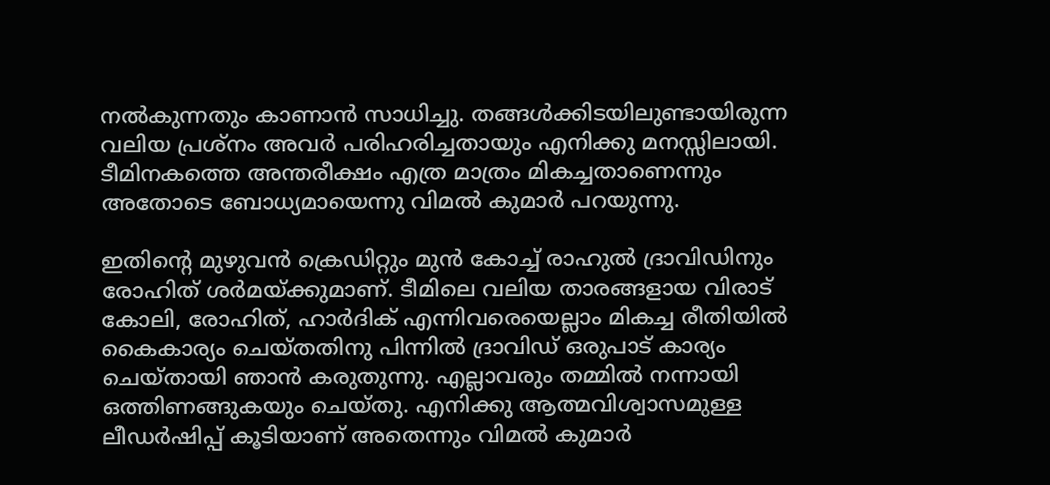നല്‍കുന്നതും കാണാന്‍ സാധിച്ചു. തങ്ങള്‍ക്കിടയിലുണ്ടായിരുന്ന വലിയ പ്രശ്‌നം അവര്‍ പരിഹരിച്ചതായും എനിക്കു മനസ്സിലായി. ടീമിനകത്തെ അന്തരീക്ഷം എത്ര മാത്രം മികച്ചതാണെന്നും അതോടെ ബോധ്യമായെന്നു വിമല്‍ കുമാര്‍ പറയുന്നു.

ഇതിന്റെ മുഴുവന്‍ ക്രെഡിറ്റും മുന്‍ കോച്ച് രാഹുല്‍ ദ്രാവിഡിനും രോഹിത് ശര്‍മയ്ക്കുമാണ്. ടീമിലെ വലിയ താരങ്ങളായ വിരാട് കോലി, രോഹിത്, ഹാര്‍ദിക് എന്നിവരെയെല്ലാം മികച്ച രീതിയില്‍ കൈകാര്യം ചെയ്തതിനു പിന്നില്‍ ദ്രാവിഡ് ഒരുപാട് കാര്യം ചെയ്തായി ഞാന്‍ കരുതുന്നു. എല്ലാവരും തമ്മില്‍ നന്നായി ഒത്തിണങ്ങുകയും ചെയ്തു. എനിക്കു ആത്മവിശ്വാസമുള്ള ലീഡര്‍ഷിപ്പ് കൂടിയാണ് അതെന്നും വിമല്‍ കുമാര്‍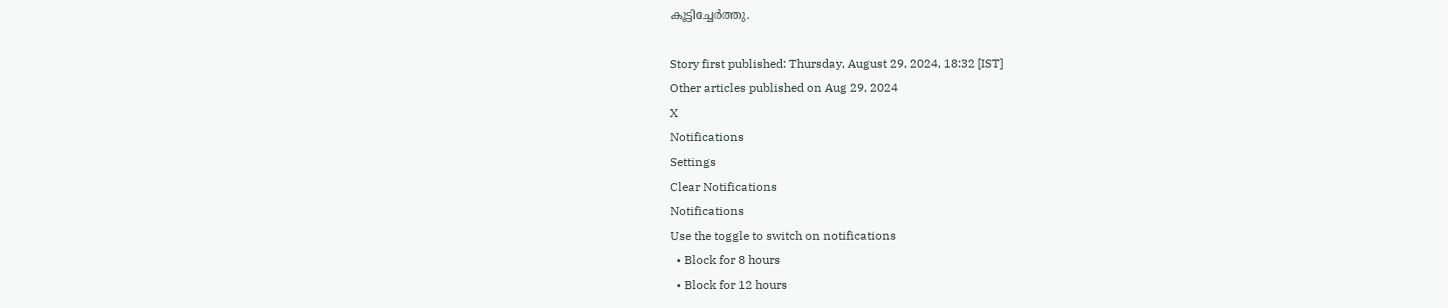കൂട്ടിച്ചേര്‍ത്തു.

Story first published: Thursday, August 29, 2024, 18:32 [IST]
Other articles published on Aug 29, 2024
X
Notifications
Settings
Clear Notifications
Notifications
Use the toggle to switch on notifications
  • Block for 8 hours
  • Block for 12 hours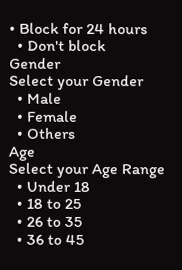• Block for 24 hours
  • Don't block
Gender
Select your Gender
  • Male
  • Female
  • Others
Age
Select your Age Range
  • Under 18
  • 18 to 25
  • 26 to 35
  • 36 to 45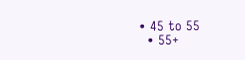• 45 to 55
  • 55+